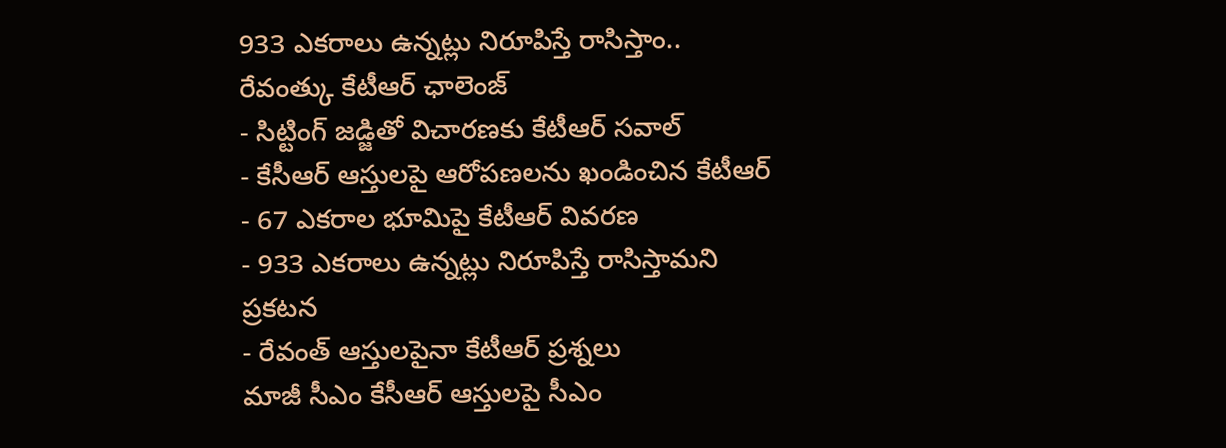933 ఎకరాలు ఉన్నట్లు నిరూపిస్తే రాసిస్తాం.. రేవంత్కు కేటీఆర్ ఛాలెంజ్
- సిట్టింగ్ జడ్జితో విచారణకు కేటీఆర్ సవాల్
- కేసీఆర్ ఆస్తులపై ఆరోపణలను ఖండించిన కేటీఆర్
- 67 ఎకరాల భూమిపై కేటీఆర్ వివరణ
- 933 ఎకరాలు ఉన్నట్లు నిరూపిస్తే రాసిస్తామని ప్రకటన
- రేవంత్ ఆస్తులపైనా కేటీఆర్ ప్రశ్నలు
మాజీ సీఎం కేసీఆర్ ఆస్తులపై సీఎం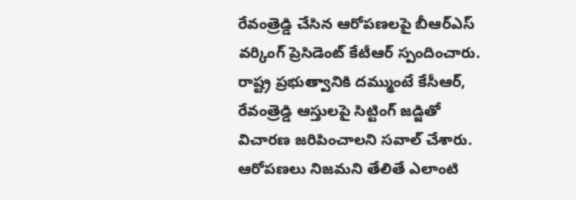రేవంత్రెడ్డి చేసిన ఆరోపణలపై బీఆర్ఎస్ వర్కింగ్ ప్రెసిడెంట్ కేటీఆర్ స్పందించారు. రాష్ట్ర ప్రభుత్వానికి దమ్ముంటే కేసీఆర్, రేవంత్రెడ్డి ఆస్తులపై సిట్టింగ్ జడ్జితో విచారణ జరిపించాలని సవాల్ చేశారు. ఆరోపణలు నిజమని తేలితే ఎలాంటి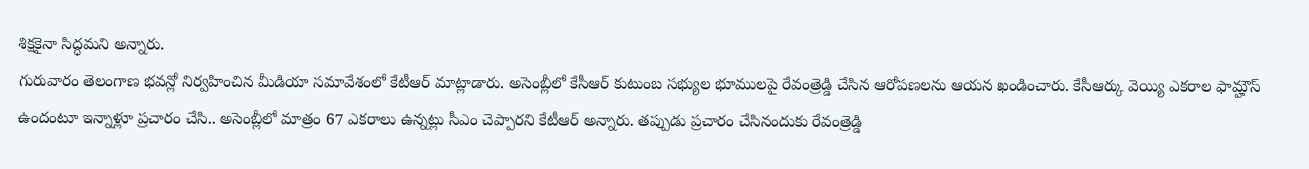శిక్షకైనా సిద్ధమని అన్నారు.
గురువారం తెలంగాణ భవన్లో నిర్వహించిన మీడియా సమావేశంలో కేటీఆర్ మాట్లాడారు. అసెంబ్లీలో కేసీఆర్ కుటుంబ సభ్యుల భూములపై రేవంత్రెడ్డి చేసిన ఆరోపణలను ఆయన ఖండించారు. కేసీఆర్కు వెయ్యి ఎకరాల ఫామ్హౌస్ ఉందంటూ ఇన్నాళ్లూ ప్రచారం చేసి.. అసెంబ్లీలో మాత్రం 67 ఎకరాలు ఉన్నట్లు సీఎం చెప్పారని కేటీఆర్ అన్నారు. తప్పుడు ప్రచారం చేసినందుకు రేవంత్రెడ్డి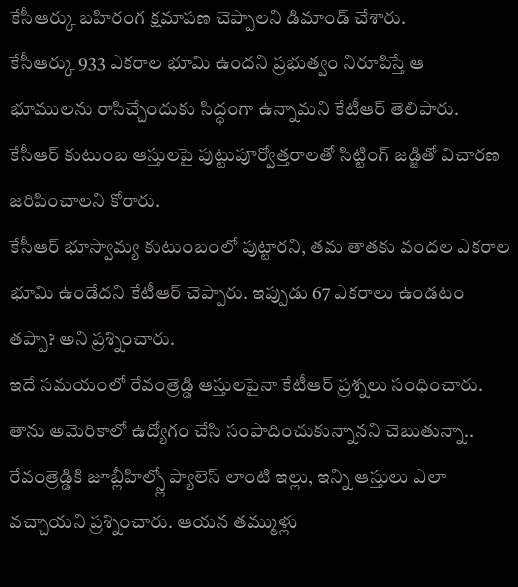కేసీఆర్కు బహిరంగ క్షమాపణ చెప్పాలని డిమాండ్ చేశారు.
కేసీఆర్కు 933 ఎకరాల భూమి ఉందని ప్రభుత్వం నిరూపిస్తే ఆ భూములను రాసిచ్చేందుకు సిద్ధంగా ఉన్నామని కేటీఆర్ తెలిపారు. కేసీఆర్ కుటుంబ ఆస్తులపై పుట్టుపూర్వోత్తరాలతో సిట్టింగ్ జడ్జితో విచారణ జరిపించాలని కోరారు.
కేసీఆర్ భూస్వామ్య కుటుంబంలో పుట్టారని, తమ తాతకు వందల ఎకరాల భూమి ఉండేదని కేటీఆర్ చెప్పారు. ఇప్పుడు 67 ఎకరాలు ఉండటం తప్పా? అని ప్రశ్నించారు.
ఇదే సమయంలో రేవంత్రెడ్డి ఆస్తులపైనా కేటీఆర్ ప్రశ్నలు సంధించారు. తాను అమెరికాలో ఉద్యోగం చేసి సంపాదించుకున్నానని చెబుతున్నా.. రేవంత్రెడ్డికి జూబ్లీహిల్స్లో ప్యాలెస్ లాంటి ఇల్లు, ఇన్ని ఆస్తులు ఎలా వచ్చాయని ప్రశ్నించారు. ఆయన తమ్ముళ్లు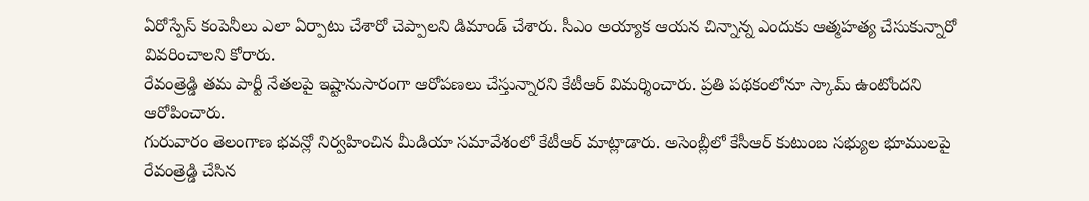ఏరోస్పేస్ కంపెనీలు ఎలా ఏర్పాటు చేశారో చెప్పాలని డిమాండ్ చేశారు. సీఎం అయ్యాక ఆయన చిన్నాన్న ఎందుకు ఆత్మహత్య చేసుకున్నారో వివరించాలని కోరారు.
రేవంత్రెడ్డి తమ పార్టీ నేతలపై ఇష్టానుసారంగా ఆరోపణలు చేస్తున్నారని కేటీఆర్ విమర్శించారు. ప్రతి పథకంలోనూ స్కామ్ ఉంటోందని ఆరోపించారు.
గురువారం తెలంగాణ భవన్లో నిర్వహించిన మీడియా సమావేశంలో కేటీఆర్ మాట్లాడారు. అసెంబ్లీలో కేసీఆర్ కుటుంబ సభ్యుల భూములపై రేవంత్రెడ్డి చేసిన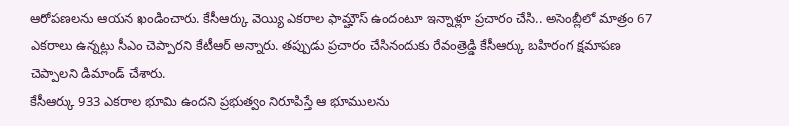ఆరోపణలను ఆయన ఖండించారు. కేసీఆర్కు వెయ్యి ఎకరాల ఫామ్హౌస్ ఉందంటూ ఇన్నాళ్లూ ప్రచారం చేసి.. అసెంబ్లీలో మాత్రం 67 ఎకరాలు ఉన్నట్లు సీఎం చెప్పారని కేటీఆర్ అన్నారు. తప్పుడు ప్రచారం చేసినందుకు రేవంత్రెడ్డి కేసీఆర్కు బహిరంగ క్షమాపణ చెప్పాలని డిమాండ్ చేశారు.
కేసీఆర్కు 933 ఎకరాల భూమి ఉందని ప్రభుత్వం నిరూపిస్తే ఆ భూములను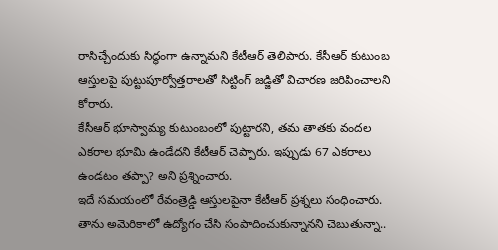రాసిచ్చేందుకు సిద్ధంగా ఉన్నామని కేటీఆర్ తెలిపారు. కేసీఆర్ కుటుంబ ఆస్తులపై పుట్టుపూర్వోత్తరాలతో సిట్టింగ్ జడ్జితో విచారణ జరిపించాలని కోరారు.
కేసీఆర్ భూస్వామ్య కుటుంబంలో పుట్టారని, తమ తాతకు వందల ఎకరాల భూమి ఉండేదని కేటీఆర్ చెప్పారు. ఇప్పుడు 67 ఎకరాలు ఉండటం తప్పా? అని ప్రశ్నించారు.
ఇదే సమయంలో రేవంత్రెడ్డి ఆస్తులపైనా కేటీఆర్ ప్రశ్నలు సంధించారు. తాను అమెరికాలో ఉద్యోగం చేసి సంపాదించుకున్నానని చెబుతున్నా..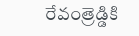రేవంత్రెడ్డికి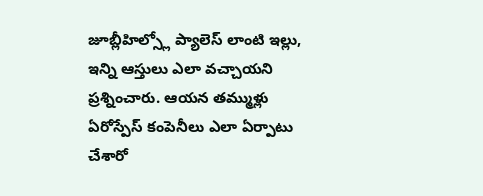జూబ్లీహిల్స్లో ప్యాలెస్ లాంటి ఇల్లు, ఇన్ని ఆస్తులు ఎలా వచ్చాయని ప్రశ్నించారు. ఆయన తమ్ముళ్లు ఏరోస్పేస్ కంపెనీలు ఎలా ఏర్పాటు చేశారో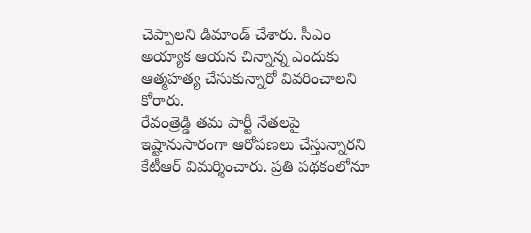చెప్పాలని డిమాండ్ చేశారు. సీఎం అయ్యాక ఆయన చిన్నాన్న ఎందుకు ఆత్మహత్య చేసుకున్నారో వివరించాలని కోరారు.
రేవంత్రెడ్డి తమ పార్టీ నేతలపై ఇష్టానుసారంగా ఆరోపణలు చేస్తున్నారని కేటీఆర్ విమర్శించారు. ప్రతి పథకంలోనూ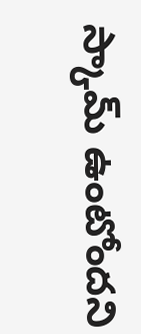స్కామ్ ఉంటోందని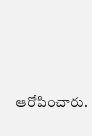ఆరోపించారు.